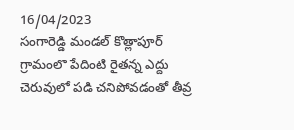16/04/2023
సంగారెడ్డి మండల్ కొత్లాపూర్ గ్రామంలొ పేదింటి రైతన్న ఎద్దు చెరువులో పడి చనిపోవడంతో తీవ్ర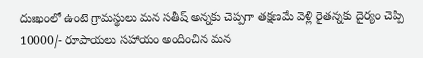దుఃఖంలో ఉంటె గ్రామస్థులు మన సతీష్ అన్నకు చెప్పగా తక్షణమే వెళ్లి రైతన్నకు దైర్యం చెప్పి 10000/- రూపాయలు సహాయం అందించిన మన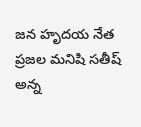జన హృదయ నేత ప్రజల మనిషి సతీష్ అన్న